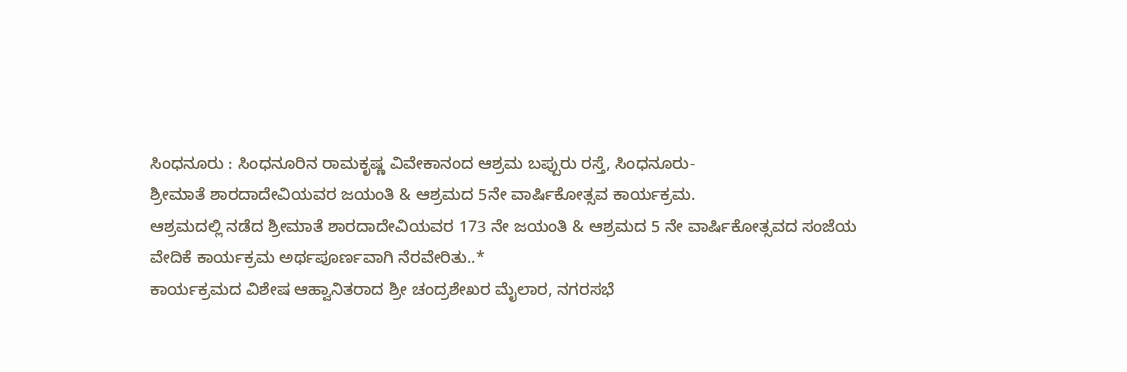ಸಿಂಧನೂರು : ಸಿಂಧನೂರಿನ ರಾಮಕೃಷ್ಣ ವಿವೇಕಾನಂದ ಆಶ್ರಮ ಬಪ್ಪುರು ರಸ್ತೆ, ಸಿಂಧನೂರು-
ಶ್ರೀಮಾತೆ ಶಾರದಾದೇವಿಯವರ ಜಯಂತಿ & ಆಶ್ರಮದ 5ನೇ ವಾರ್ಷಿಕೋತ್ಸವ ಕಾರ್ಯಕ್ರಮ.
ಆಶ್ರಮದಲ್ಲಿ ನಡೆದ ಶ್ರೀಮಾತೆ ಶಾರದಾದೇವಿಯವರ 173 ನೇ ಜಯಂತಿ & ಆಶ್ರಮದ 5 ನೇ ವಾರ್ಷಿಕೋತ್ಸವದ ಸಂಜೆಯ ವೇದಿಕೆ ಕಾರ್ಯಕ್ರಮ ಅರ್ಥಪೂರ್ಣವಾಗಿ ನೆರವೇರಿತು..*
ಕಾರ್ಯಕ್ರಮದ ವಿಶೇಷ ಆಹ್ವಾನಿತರಾದ ಶ್ರೀ ಚಂದ್ರಶೇಖರ ಮೈಲಾರ, ನಗರಸಭೆ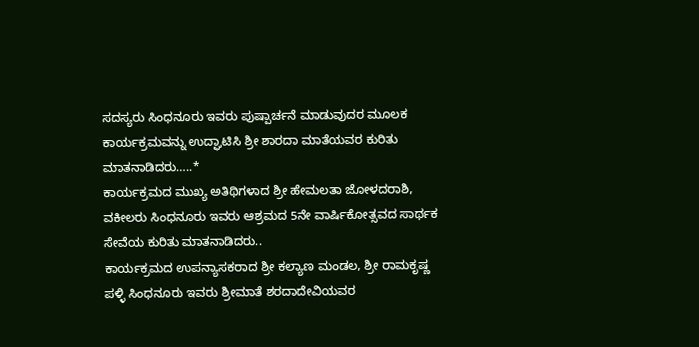ಸದಸ್ಯರು ಸಿಂಧನೂರು ಇವರು ಪುಷ್ಪಾರ್ಚನೆ ಮಾಡುವುದರ ಮೂಲಕ ಕಾರ್ಯಕ್ರಮವನ್ನು ಉದ್ಘಾಟಿಸಿ ಶ್ರೀ ಶಾರದಾ ಮಾತೆಯವರ ಕುರಿತು ಮಾತನಾಡಿದರು…..*
ಕಾರ್ಯಕ್ರಮದ ಮುಖ್ಯ ಅತಿಥಿಗಳಾದ ಶ್ರೀ ಹೇಮಲತಾ ಜೋಳದರಾಶಿ, ವಕೀಲರು ಸಿಂಧನೂರು ಇವರು ಆಶ್ರಮದ 5ನೇ ವಾರ್ಷಿಕೋತ್ಸವದ ಸಾರ್ಥಕ ಸೇವೆಯ ಕುರಿತು ಮಾತನಾಡಿದರು..
ಕಾರ್ಯಕ್ರಮದ ಉಪನ್ಯಾಸಕರಾದ ಶ್ರೀ ಕಲ್ಯಾಣ ಮಂಡಲ, ಶ್ರೀ ರಾಮಕೃಷ್ಣ ಪಳ್ಳಿ ಸಿಂಧನೂರು ಇವರು ಶ್ರೀಮಾತೆ ಶರದಾದೇವಿಯವರ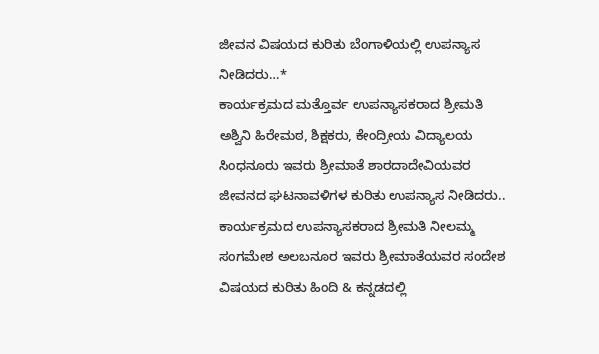ಜೀವನ ವಿಷಯದ ಕುರಿತು ಬೆಂಗಾಳಿಯಲ್ಲಿ ಉಪನ್ಯಾಸ ನೀಡಿದರು…*
ಕಾರ್ಯಕ್ರಮದ ಮತ್ತೊರ್ವ ಉಪನ್ಯಾಸಕರಾದ ಶ್ರೀಮತಿ ಅಶ್ವಿನಿ ಹಿರೇಮಠ, ಶಿಕ್ಷಕರು, ಕೇಂದ್ರೀಯ ವಿದ್ಯಾಲಯ ಸಿಂಧನೂರು ಇವರು ಶ್ರೀಮಾತೆ ಶಾರದಾದೇವಿಯವರ ಜೀವನದ ಘಟನಾವಳಿಗಳ ಕುರಿತು ಉಪನ್ಯಾಸ ನೀಡಿದರು..
ಕಾರ್ಯಕ್ರಮದ ಉಪನ್ಯಾಸಕರಾದ ಶ್ರೀಮತಿ ನೀಲಮ್ಮ ಸಂಗಮೇಶ ಅಲಬನೂರ ಇವರು ಶ್ರೀಮಾತೆಯವರ ಸಂದೇಶ ವಿಷಯದ ಕುರಿತು ಹಿಂದಿ & ಕನ್ನಡದಲ್ಲಿ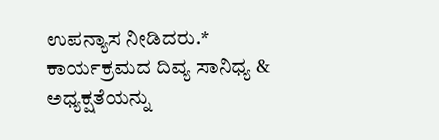ಉಪನ್ಯಾಸ ನೀಡಿದರು.*
ಕಾರ್ಯಕ್ರಮದ ದಿವ್ಯ ಸಾನಿಧ್ಯ & ಅಧ್ಯಕ್ಷತೆಯನ್ನು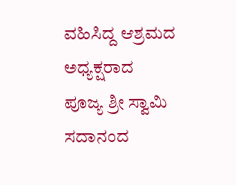ವಹಿಸಿದ್ದ ಆಶ್ರಮದ ಅಧ್ಯಕ್ಷರಾದ ಪೂಜ್ಯ ಶ್ರೀ ಸ್ವಾಮಿ ಸದಾನಂದ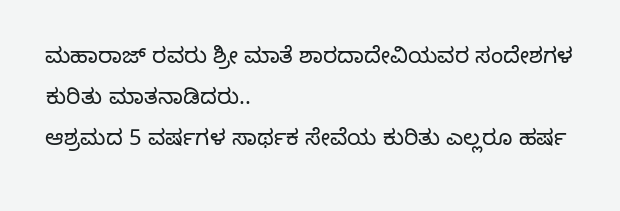ಮಹಾರಾಜ್ ರವರು ಶ್ರೀ ಮಾತೆ ಶಾರದಾದೇವಿಯವರ ಸಂದೇಶಗಳ ಕುರಿತು ಮಾತನಾಡಿದರು..
ಆಶ್ರಮದ 5 ವರ್ಷಗಳ ಸಾರ್ಥಕ ಸೇವೆಯ ಕುರಿತು ಎಲ್ಲರೂ ಹರ್ಷ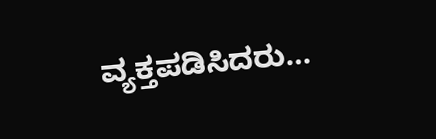ವ್ಯಕ್ತಪಡಿಸಿದರು…